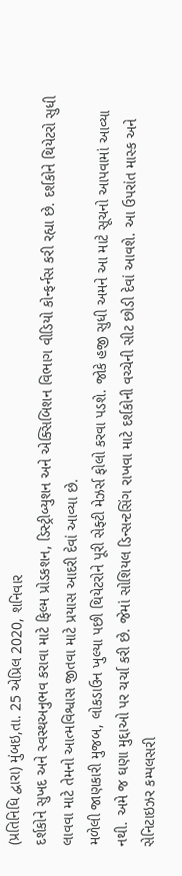(પ્રતિનિધિ દ્વારા) મુંબઇ,તા. 25 એપ્રિલ 2020, શનિવાર
દર્શકોને સુખદ અને સ્વસ્થઅનુભવ કરાવા માટે ફિલ્મ પ્રોડકશન, ડિસ્ટ્રીબ્યુશન અને એક્સિબિશન વિભાગ વીડિયો કોન્ફર્નસ કરી રહ્યા છે. દર્શકોને થિયેટરો સુધી લાવવા માટે તેમનો આત્મવિશ્વાસ જીતવા માટે પ્રયાસ આદરી દેવાં આવ્યા છે.
મળેલી જાણકારી મુજબ, લોકડાઉન ખુલ્યા પછી થિયેટરોને પૂરી સેફ્ટી મેઝર્સ ફોલો કરવા પડશે. જોકે હજી સુધી અમને આ માટે સૂચનો આપવામાં આવ્યા નથી. અમે જ ઘણા મુદ્દાઓ પર ચર્ચા કરી છે. જેમાં સોશિયલ ડિન્સન્ટસિંગ રાખવા માટે દર્શકોની વચ્ચેની સીટ છોડી દેવાં આવશે. આ ઉપરાંત માસ્ક અને સેનિટાઇઝર કમ્પલસરી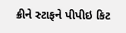ક્રીને સ્ટાફને પીપીઇ કિટ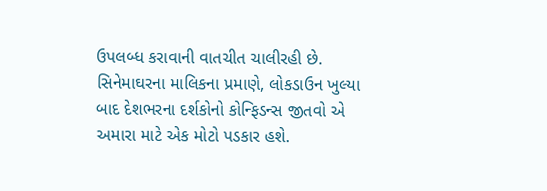ઉપલબ્ધ કરાવાની વાતચીત ચાલીરહી છે.
સિનેમાઘરના માલિકના પ્રમાણે, લોકડાઉન ખુલ્યા બાદ દેશભરના દર્શકોનો કોન્ફિડન્સ જીતવો એ અમારા માટે એક મોટો પડકાર હશે.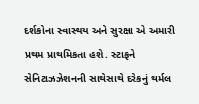દર્શકોના સ્વાસ્થય અને સુરક્ષા એ અમારી પ્રથમ પ્રાથમિકતા હશે. સ્ટાફને સેનિટાઝઝેશનની સાથેસાથે દરેકનું થર્મલ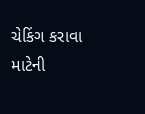ચેકિંગ કરાવા માટેની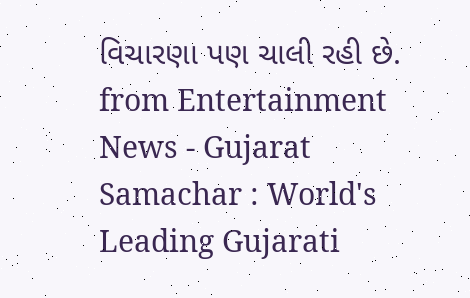વિચારણા પણ ચાલી રહી છે.
from Entertainment News - Gujarat Samachar : World's Leading Gujarati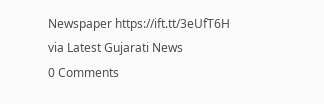Newspaper https://ift.tt/3eUfT6H
via Latest Gujarati News
0 Comments